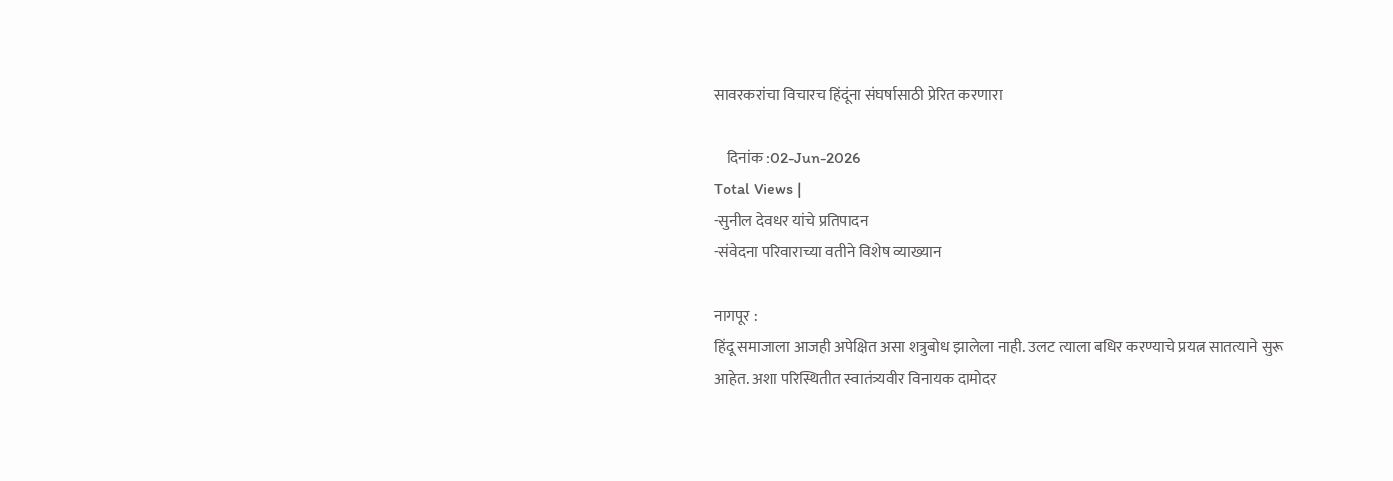सावरकरांचा विचारच हिंदूंना संघर्षासाठी प्रेरित करणारा

    दिनांक :02-Jun-2026
Total Views |
-सुनील देवधर यांचे प्रतिपादन
-संवेदना परिवाराच्या वतीने विशेष व्याख्यान

नागपूर :
हिंदू समाजाला आजही अपेक्षित असा शत्रुबोध झालेला नाही. उलट त्याला बधिर करण्याचे प्रयत्न सातत्याने सुरू आहेत. अशा परिस्थितीत स्वातंत्र्यवीर विनायक दामोदर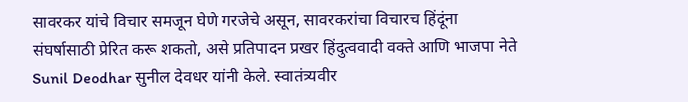सावरकर यांचे विचार समजून घेणे गरजेचे असून, सावरकरांचा विचारच हिंदूंना संघर्षासाठी प्रेरित करू शकतो, असे प्रतिपादन प्रखर हिंदुत्ववादी वक्ते आणि भाजपा नेते Sunil Deodhar सुनील देवधर यांनी केले. स्वातंत्र्यवीर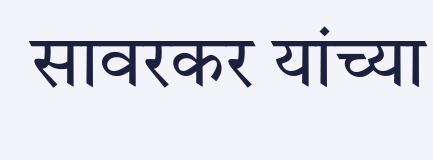सावरकर यांच्या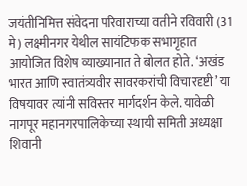जयंतीनिमित्त संवेदना परिवाराच्या वतीने रविवारी (31 मे) लक्ष्मीनगर येथील सायंटिफक सभागृहात आयोजित विशेष व्याख्यानात ते बोलत होते. ‘अखंड भारत आणि स्वातंत्र्यवीर सावरकरांची विचारदृष्टी’ या विषयावर त्यांनी सविस्तर मार्गदर्शन केले. यावेळी नागपूर महानगरपालिकेच्या स्थायी समिती अध्यक्षा शिवानी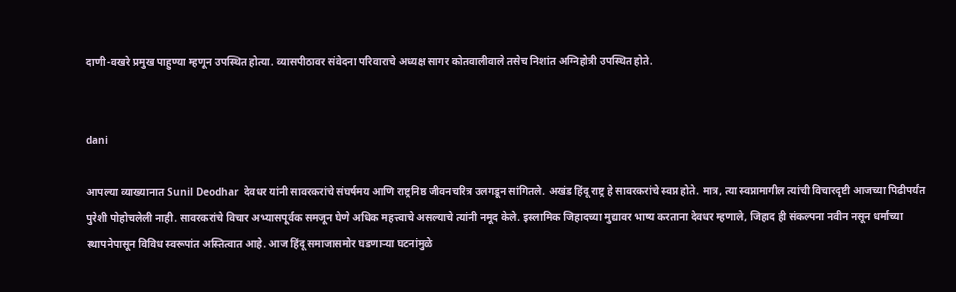दाणी-वखरे प्रमुख पाहुण्या म्हणून उपस्थित होत्या. व्यासपीठावर संवेदना परिवाराचे अध्यक्ष सागर कोतवालीवाले तसेच निशांत अग्निहोत्री उपस्थित होते.


dani

आपल्या व्याख्यानात Sunil Deodhar  देवधर यांनी सावरकरांचे संघर्षमय आणि राष्ट्रनिष्ठ जीवनचरित्र उलगडून सांगितले. अखंड हिंदू राष्ट्र हे सावरकरांचे स्वप्न होते. मात्र, त्या स्वप्नामागील त्यांची विचारदृष्टी आजच्या पिढीपर्यंत पुरेशी पोहोचलेली नाही. सावरकरांचे विचार अभ्यासपूर्वक समजून घेणे अधिक महत्त्वाचे असल्याचे त्यांनी नमूद केले. इस्लामिक जिहादच्या मुद्यावर भाष्य करताना देवधर म्हणाले, जिहाद ही संकल्पना नवीन नसून धर्माच्या स्थापनेपासून विविध स्वरूपांत अस्तित्वात आहे. आज हिंदू समाजासमोर घडणाऱ्या घटनांमुळे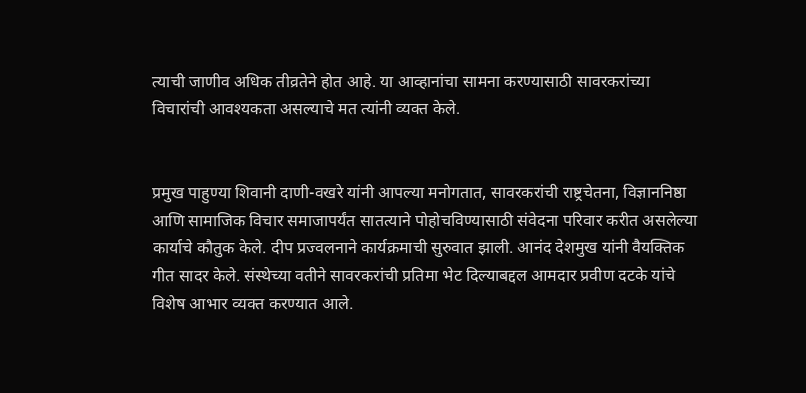त्याची जाणीव अधिक तीव्रतेने होत आहे. या आव्हानांचा सामना करण्यासाठी सावरकरांच्या विचारांची आवश्यकता असल्याचे मत त्यांनी व्यक्त केले.


प्रमुख पाहुण्या शिवानी दाणी-वखरे यांनी आपल्या मनोगतात, सावरकरांची राष्ट्रचेतना, विज्ञाननिष्ठा आणि सामाजिक विचार समाजापर्यंत सातत्याने पोहोचविण्यासाठी संवेदना परिवार करीत असलेल्या कार्याचे कौतुक केले. दीप प्रज्वलनाने कार्यक्रमाची सुरुवात झाली. आनंद देशमुख यांनी वैयक्तिक गीत सादर केले. संस्थेच्या वतीने सावरकरांची प्रतिमा भेट दिल्याबद्दल आमदार प्रवीण दटके यांचे विशेष आभार व्यक्त करण्यात आले.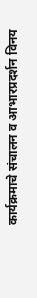कार्यक्रमाचे संचालन व आभारप्रदर्शन विनय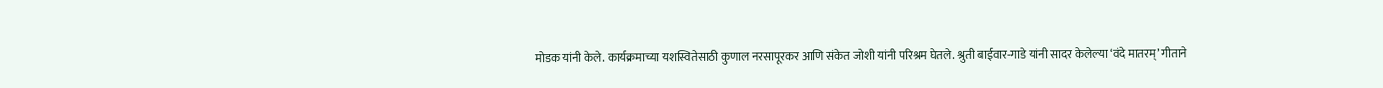मोडक यांनी केले. कार्यक्रमाच्या यशस्वितेसाठी कुणाल नरसापूरकर आणि संकेत जोशी यांनी परिश्रम घेतले. श्रुती बाईवार-गाडे यांनी सादर केलेल्या ‘वंदे मातरम्’ गीताने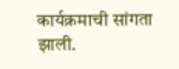कार्यक्रमाची सांगता झाली.